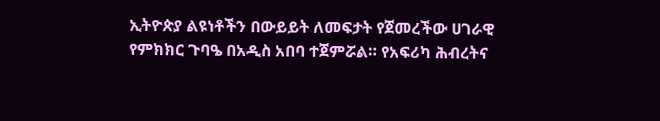ኢትዮጵያ ልዩነቶችን በውይይት ለመፍታት የጀመረችው ሀገራዊ የምክክር ጉባዔ በአዲስ አበባ ተጀምሯል። የአፍሪካ ሕብረትና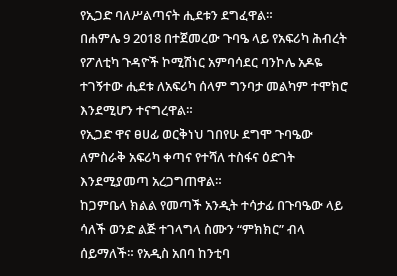የኢጋድ ባለሥልጣናት ሒደቱን ደግፈዋል።
በሐምሌ 9 2018 በተጀመረው ጉባዔ ላይ የአፍሪካ ሕብረት የፖለቲካ ጉዳዮች ኮሚሽነር አምባሳደር ባንኮሌ አዶዬ ተገኝተው ሒደቱ ለአፍሪካ ሰላም ግንባታ መልካም ተሞክሮ እንደሚሆን ተናግረዋል።
የኢጋድ ዋና ፀሀፊ ወርቅነህ ገበየሁ ደግሞ ጉባዔው ለምስራቅ አፍሪካ ቀጣና የተሻለ ተስፋና ዕድገት እንደሚያመጣ አረጋግጠዋል።
ከጋምቤላ ክልል የመጣች አንዲት ተሳታፊ በጉባዔው ላይ ሳለች ወንድ ልጅ ተገላግላ ስሙን “ምክክር” ብላ ሰይማለች። የአዲስ አበባ ከንቲባ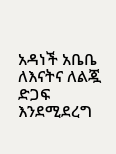አዳነች አቤቤ ለእናትና ለልጇ ድጋፍ እንደሚደረግ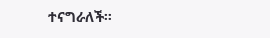ተናግራለች።